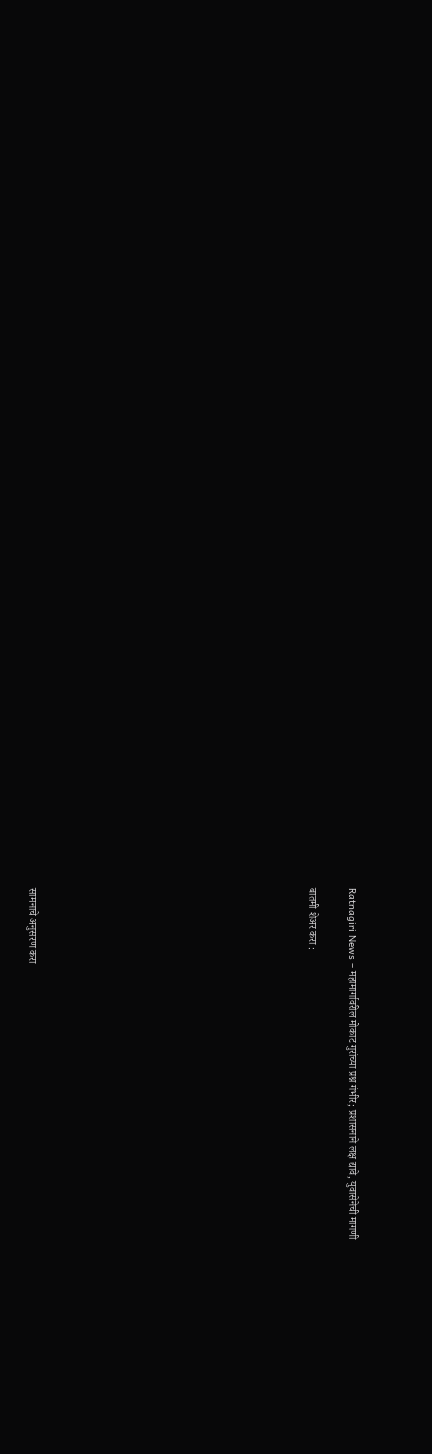Ratnagiri News – महामार्गावरील मोकाट गुरांच्या प्रश्न गंभीर; प्रशासनाने लक्ष द्यावे, युवासेनेची मागणी

बातमी शेअर करा :













सामनाचे अनुसरण करा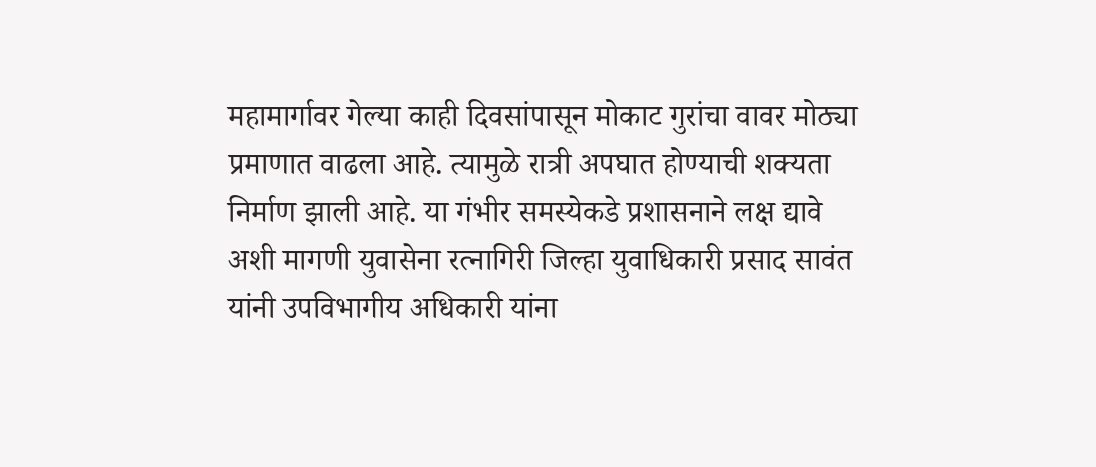महामार्गावर गेल्या काही दिवसांपासून मोकाट गुरांचा वावर मोठ्या प्रमाणात वाढला आहे. त्यामुळे रात्री अपघात होण्याची शक्यता निर्माण झाली आहे. या गंभीर समस्येकडे प्रशासनाने लक्ष द्यावे अशी मागणी युवासेना रत्नागिरी जिल्हा युवाधिकारी प्रसाद सावंत यांनी उपविभागीय अधिकारी यांना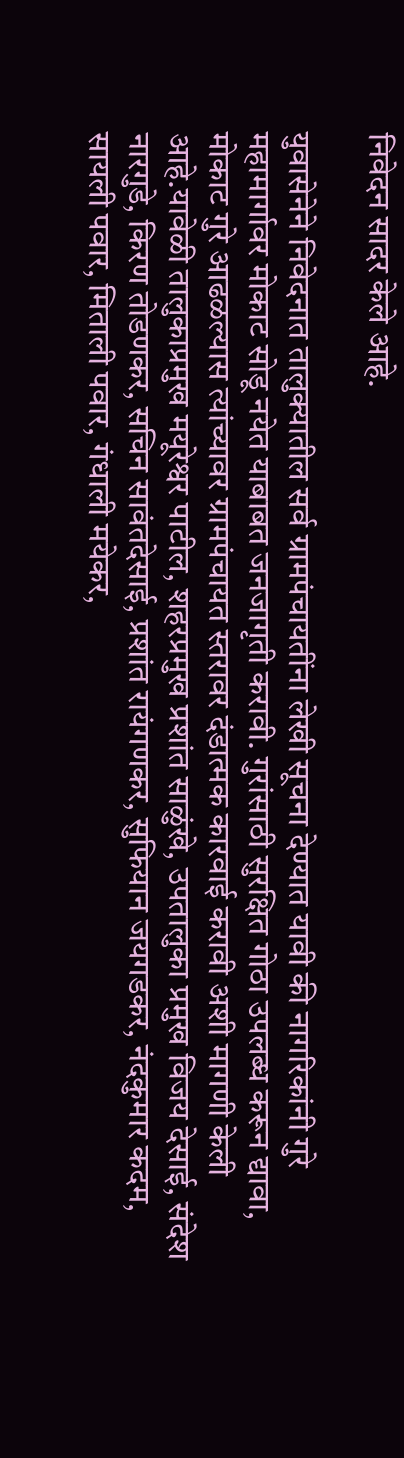निवेदन सादर केले आहे.

युवासेनेने निवेदनात तालुक्यातील सर्व ग्रामपंचायतींना लेखी सूचना देण्यात यावी की नागरिकांनी गुरे महामार्गावर मोकाट सोडू नयेत याबाबत जनजागृती करावी. गुरांसाठी सुरक्षित गोठा उपलब्ध करून द्यावा, मोकाट गुरे आढळल्यास त्यांच्यावर ग्रामपंचायत स्तरावर दंडात्मक कारवाई करावी अशी मागणी केली आहे.यावेळी तालुकाप्रमुख मयूरेश्वर पाटील, शहरप्रमुख प्रशांत साळुंखे, उपतालुका प्रमुख विजय देसाई, संदेश नारगुडे, किरण तोडणकर, सचिन सावंतदेसाई, प्रशांत रायंगणकर, सुफियान जयगडकर, नंदकुमार कदम, सायली पवार, मिताली पवार, गंधाली मयेकर,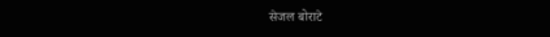सेजल बोराटे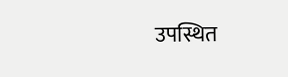उपस्थित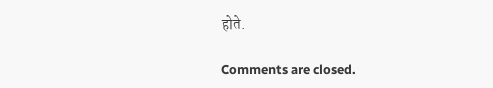होते.

Comments are closed.